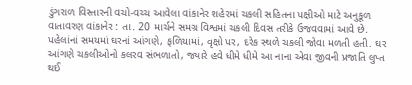ડુંગરાળ વિસ્તારની વચો-વચ્ચ આવેલા વાંકાનેર શહેરમાં ચકલી સહિતના પક્ષીઓ માટે અનુકૂળ વાતાવરણ વાંકાનેર : તા. 20 માર્ચને સમગ્ર વિશ્વમાં ચકલી દિવસ તરીકે ઉજવવામાં આવે છે. પહેલાંનાં સમયમાં ઘરનાં આંગણે, ફળિયામાં, વૃક્ષો પર, દરેક સ્થળે ચકલી જોવા મળતી હતી. ઘર આંગણે ચકલીઓનો કલરવ સંભળાતો, જ્યારે હવે ધીમે ધીમે આ નાના એવા જીવની પ્રજાતિ લુપ્ત થઈ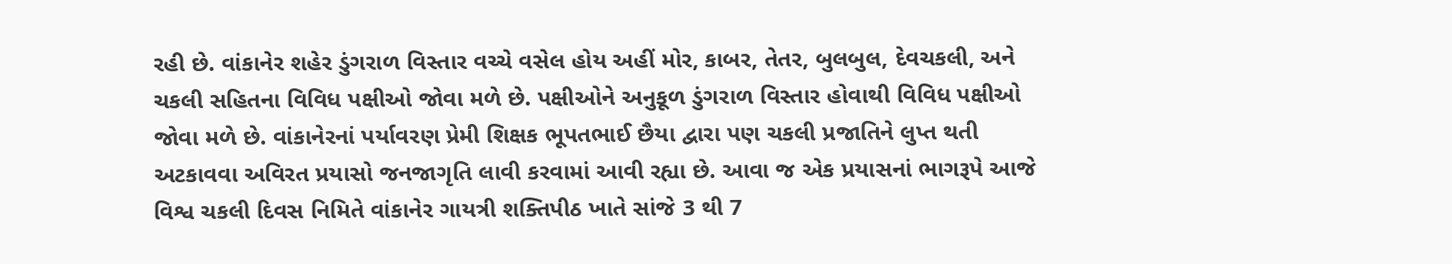રહી છે. વાંકાનેર શહેર ડુંગરાળ વિસ્તાર વચ્ચે વસેલ હોય અહીં મોર, કાબર, તેતર, બુલબુલ, દેવચકલી, અને ચકલી સહિતના વિવિધ પક્ષીઓ જોવા મળે છે. પક્ષીઓને અનુકૂળ ડુંગરાળ વિસ્તાર હોવાથી વિવિધ પક્ષીઓ જોવા મળે છે. વાંકાનેરનાં પર્યાવરણ પ્રેમી શિક્ષક ભૂપતભાઈ છૈયા દ્વારા પણ ચકલી પ્રજાતિને લુપ્ત થતી અટકાવવા અવિરત પ્રયાસો જનજાગૃતિ લાવી કરવામાં આવી રહ્યા છે. આવા જ એક પ્રયાસનાં ભાગરૂપે આજે વિશ્વ ચકલી દિવસ નિમિતે વાંકાનેર ગાયત્રી શક્તિપીઠ ખાતે સાંજે 3 થી 7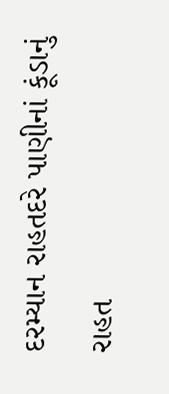દરમ્યાન રાહતદરે પાણીનાં કૂંડાનું રાહત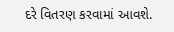દરે વિતરણ કરવામાં આવશે.